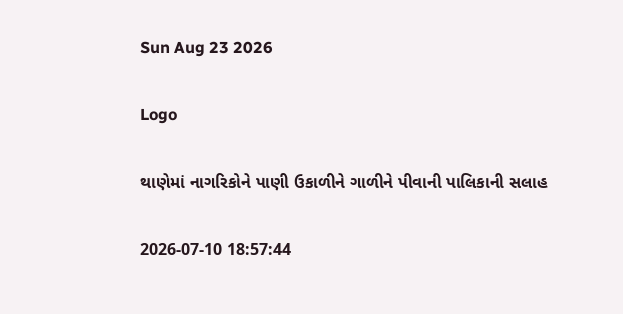Sun Aug 23 2026

Logo

થાણેમાં નાગરિકોને પાણી ઉકાળીને ગાળીને પીવાની પાલિકાની સલાહ

2026-07-10 18:57:44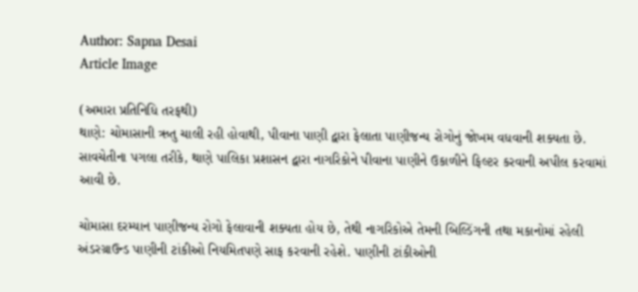Author: Sapna Desai
Article Image

(અમારા પ્રતિનિધિ તરફથી)
થાણે: ચોમાસાની ઋતુ ચાલી રહી હોવાથી, પીવાના પાણી દ્વારા ફેલાતા પાણીજન્ય રોગોનું જોખમ વધવાની શક્યતા છે. સાવચેતીના પગલા તરીકે, થાણે પાલિકા પ્રશાસન દ્વારા નાગરિકોને પીવાના પાણીને ઉકાળીને ફિલ્ટર કરવાની અપીલ કરવામાં આવી છે.

ચોમાસા દરમ્યાન પાણીજન્ય રોગો ફેલાવાની શક્યતા હોય છે, તેથી નાગરિકોએ તેમની બિલ્ડિંગની તથા મકાનોમાં રહેલી અંડરગ્રાઉન્ડ પાણીની ટાંકીઓ નિયમિતપણે સાફ કરવાની રહેશે. પાણીની ટાંકીઓની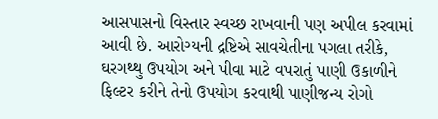આસપાસનો વિસ્તાર સ્વચ્છ રાખવાની પણ અપીલ કરવામાં આવી છે. આરોગ્યની દ્રષ્ટિએ સાવચેતીના પગલા તરીકે, ઘરગથ્થુ ઉપયોગ અને પીવા માટે વપરાતું પાણી ઉકાળીને ફિલ્ટર કરીને તેનો ઉપયોગ કરવાથી પાણીજન્ય રોગો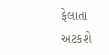ફેલાતા અટકશે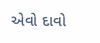એવો દાવો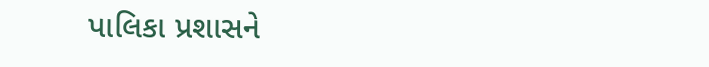પાલિકા પ્રશાસને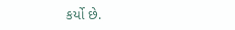કર્યો છે.